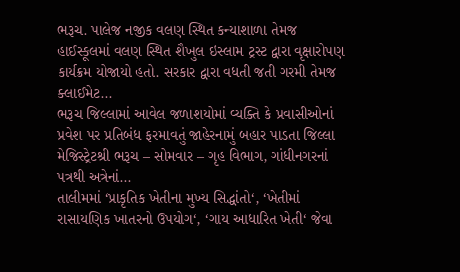ભરૂચ. પાલેજ નજીક વલણ સ્થિત કન્યાશાળા તેમજ હાઈસ્કૂલમાં વલણ સ્થિત શૈખુલ ઇસ્લામ ટ્રસ્ટ દ્વારા વૃક્ષારોપણ કાર્યક્રમ યોજાયો હતો. સરકાર દ્વારા વધતી જતી ગરમી તેમજ ક્લાઈમેટ...
ભરૂચ જિલ્લામાં આવેલ જળાશયોમાં વ્યક્તિ કે પ્રવાસીઓનાં પ્રવેશ પર પ્રતિબંધ ફરમાવતું જાહેરનામું બહાર પાડતા જિલ્લા મેજિસ્ટ્રેટશ્રી ભરૂચ – સોમવાર – ગૃહ વિભાગ, ગાંધીનગરનાં પત્રથી અત્રેનાં...
તાલીમમાં ‘પ્રાકૃતિક ખેતીના મુખ્ય સિદ્ધાંતો‘, ‘ખેતીમાં રાસાયણિક ખાતરનો ઉપયોગ‘, ‘ગાય આધારિત ખેતી‘ જેવા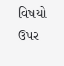વિષયો ઉપર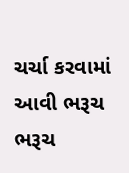ચર્ચા કરવામાં આવી ભરૂચ ભરૂચ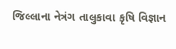જિલ્લાના નેત્રંગ તાલુકાવા કૃષિ વિજ્ઞાન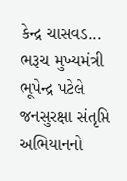કેન્દ્ર ચાસવડ...
ભરૂચ મુખ્યમંત્રી ભૂપેન્દ્ર પટેલે જનસુરક્ષા સંતૃપ્તિ અભિયાનનો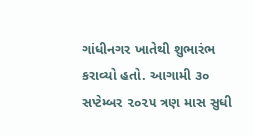ગાંધીનગર ખાતેથી શુભારંભ કરાવ્યો હતો. આગામી ૩૦ સપ્ટેમ્બર ૨૦૨૫ ત્રણ માસ સુધી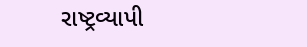રાષ્ટ્રવ્યાપી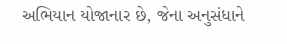અભિયાન યોજાનાર છે, જેના અનુસંધાને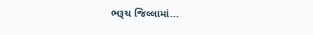ભરૂચ જિલ્લામાં...